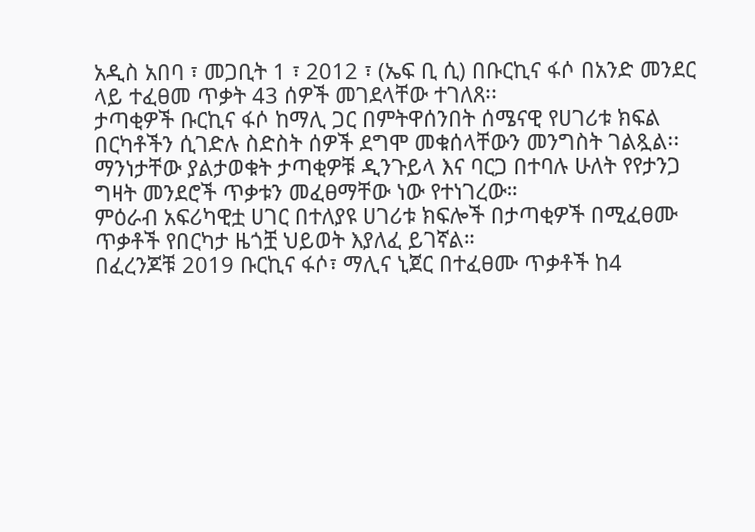አዲስ አበባ ፣ መጋቢት 1 ፣ 2012 ፣ (ኤፍ ቢ ሲ) በቡርኪና ፋሶ በአንድ መንደር ላይ ተፈፀመ ጥቃት 43 ሰዎች መገደላቸው ተገለጸ፡፡
ታጣቂዎች ቡርኪና ፋሶ ከማሊ ጋር በምትዋሰንበት ሰሜናዊ የሀገሪቱ ክፍል በርካቶችን ሲገድሉ ስድስት ሰዎች ደግሞ መቁሰላቸውን መንግስት ገልጿል፡፡
ማንነታቸው ያልታወቁት ታጣቂዎቹ ዲንጉይላ እና ባርጋ በተባሉ ሁለት የየታንጋ ግዛት መንደሮች ጥቃቱን መፈፀማቸው ነው የተነገረው።
ምዕራብ አፍሪካዊቷ ሀገር በተለያዩ ሀገሪቱ ክፍሎች በታጣቂዎች በሚፈፀሙ ጥቃቶች የበርካታ ዜጎቿ ህይወት እያለፈ ይገኛል።
በፈረንጆቹ 2019 ቡርኪና ፋሶ፣ ማሊና ኒጀር በተፈፀሙ ጥቃቶች ከ4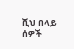ሺህ በላይ ሰዎች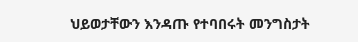ህይወታቸውን እንዳጡ የተባበሩት መንግስታት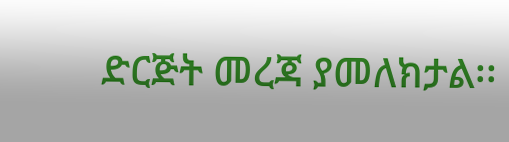ድርጅት መረጃ ያመለክታል፡፡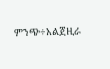ምንጭ÷አልጀዚራ